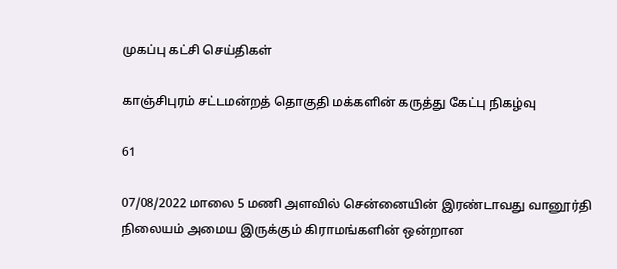முகப்பு கட்சி செய்திகள்

காஞ்சிபுரம் சட்டமன்றத் தொகுதி மக்களின் கருத்து கேட்பு நிகழ்வு

61

07/08/2022 மாலை 5 மணி அளவில் சென்னையின் இரண்டாவது வானூர்தி நிலையம் அமைய இருக்கும் கிராமங்களின் ஒன்றான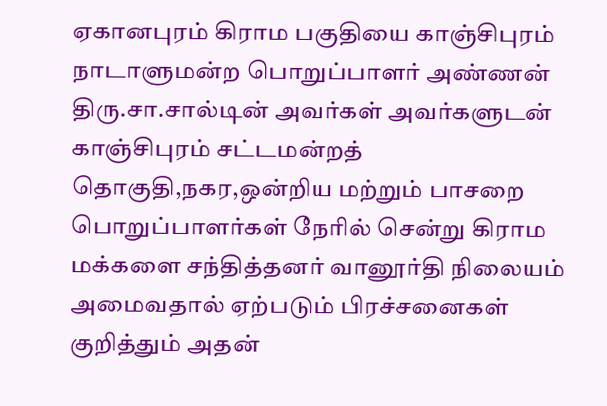ஏகானபுரம் கிராம பகுதியை காஞ்சிபுரம் நாடாளுமன்ற பொறுப்பாளர் அண்ணன் திரு.சா.சால்டின் அவர்கள் அவர்களுடன் காஞ்சிபுரம் சட்டமன்றத் தொகுதி,நகர,ஒன்றிய மற்றும் பாசறை பொறுப்பாளர்கள் நேரில் சென்று கிராம மக்களை சந்தித்தனர் வானூர்தி நிலையம் அமைவதால் ஏற்படும் பிரச்சனைகள் குறித்தும் அதன்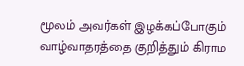மூலம் அவர்கள் இழக்கப்போகும் வாழ்வாதரத்தை குறித்தும் கிராம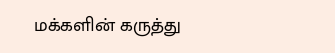மக்களின் கருத்து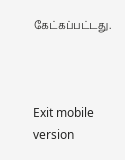கேட்கப்பட்டது.



Exit mobile version